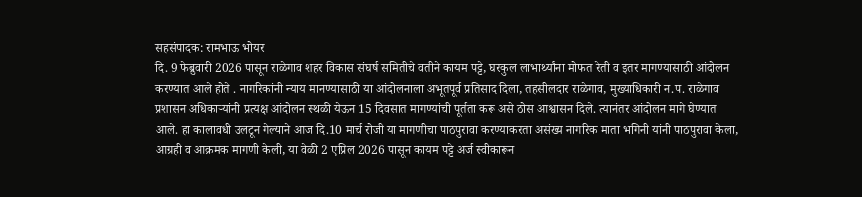सहसंपादक: रामभाऊ भोयर
दि. 9 फेब्रुवारी 2026 पासून राळेगाव शहर विकास संघर्ष समितीचे वतीने कायम पट्टे, घरकुल लाभार्थ्यांना मोफत रेती व इतर मागण्यासाठी आंदोलन करण्यात आले होते . नागरिकांनी न्याय मानण्यासाठी या आंदोलनाला अभूतपूर्व प्रतिसाद दिला, तहसीलदार राळेगाव, मुख्याधिकारी न.प. राळेगाव प्रशासन अधिकाऱ्यांनी प्रत्यक्ष आंदोलन स्थळी येऊन 15 दिवसात मागण्यांची पूर्तता करू असे ठोस आश्वासन दिले. त्यानंतर आंदोलन मागे घेण्यात आले. हा कालावधी उलटून गेल्याने आज दि.10 मार्च रोजी या मागणीचा पाठपुरावा करण्याकरता असंख्य नागरिक माता भगिनी यांनी पाठपुरावा केला, आग्रही व आक्रमक मागणी केली, या वेळी 2 एप्रिल 2026 पासून कायम पट्टे अर्ज स्वीकारून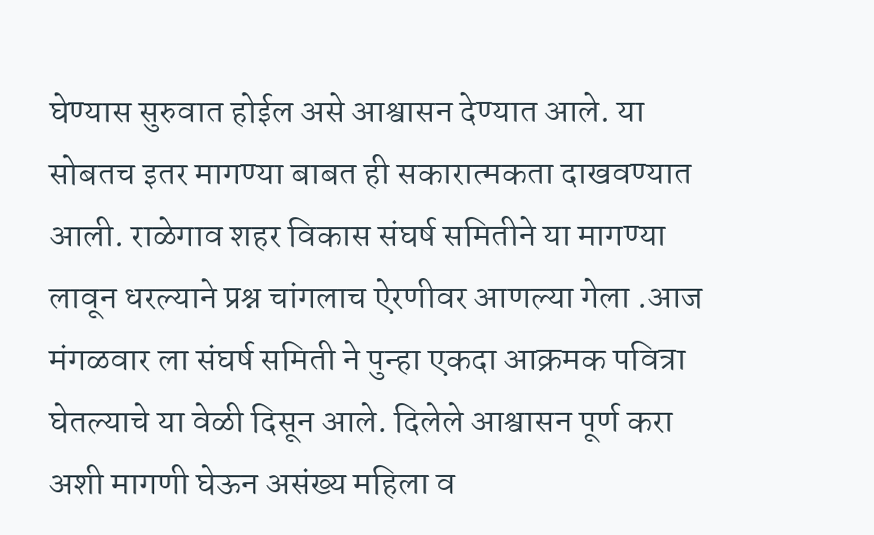घेण्यास सुरुवात होईल असे आश्वासन देण्यात आले. या सोबतच इतर मागण्या बाबत ही सकारात्मकता दाखवण्यात आली. राळेगाव शहर विकास संघर्ष समितीने या मागण्या लावून धरल्याने प्रश्न चांगलाच ऐरणीवर आणल्या गेला .आज मंगळवार ला संघर्ष समिती ने पुन्हा एकदा आक्रमक पवित्रा घेतल्याचे या वेळी दिसून आले. दिलेले आश्वासन पूर्ण करा अशी मागणी घेऊन असंख्य महिला व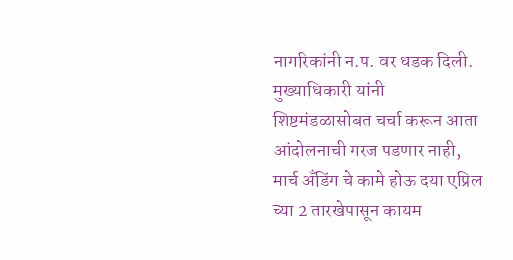नागरिकांनी न.प. वर धडक दिली. मुख्याधिकारी यांनी शिष्टमंडळासोबत चर्चा करून आता आंदोलनाची गरज पडणार नाही, मार्च अँडिंग चे कामे होऊ दया एप्रिल च्या 2 तारखेपासून कायम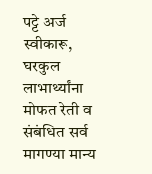पट्टे अर्ज स्वीकारू, घरकुल लाभार्थ्यांना मोफत रेती व संबंधित सर्व मागण्या मान्य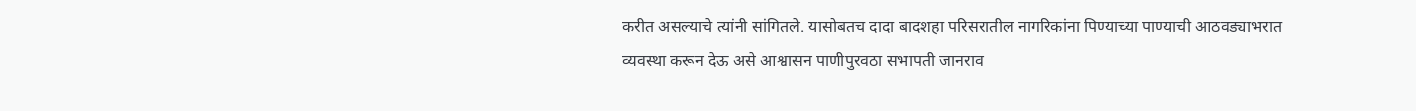करीत असल्याचे त्यांनी सांगितले. यासोबतच दादा बादशहा परिसरातील नागरिकांना पिण्याच्या पाण्याची आठवड्याभरात व्यवस्था करून देऊ असे आश्वासन पाणीपुरवठा सभापती जानराव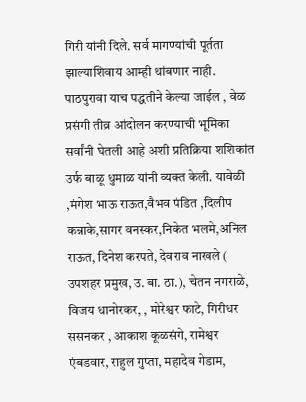गिरी यांनी दिले. सर्व मागण्यांची पूर्तता झाल्याशिवाय आम्ही थांबणार नाही. पाठपुरावा याच पद्धतीने केल्या जाईल , वेळ प्रसंगी तीव्र आंदोलन करण्याची भूमिका सर्वांनी घेतली आहे अशी प्रतिक्रिया शशिकांत उर्फ बाळू धुमाळ यांनी व्यक्त केली. यावेळी ,मंगेश भाऊ राऊत,वैभव पंडित ,दिलीप कन्नाके,सागर वनस्कर,निकेत भलमे,अनिल राऊत, दिनेश करपते, देवराव नाखले ( उपशहर प्रमुख, उ. बा. ठा.), चेतन नगराळे, विजय धानोरकर, , मोरेश्वर फाटे, गिरीधर ससनकर , आकाश कूळसंगे, रामेश्वर एंबडवार, राहुल गुप्ता, महादेव गेडाम,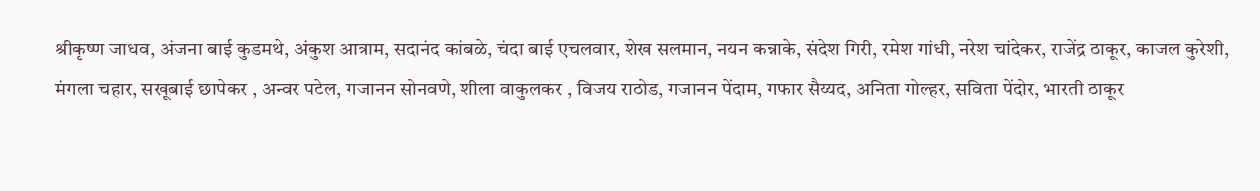श्रीकृष्ण जाधव, अंजना बाई कुडमथे, अंकुश आत्राम, सदानंद कांबळे, चंदा बाई एचलवार, शेख सलमान, नयन कन्नाके, संदेश गिरी, रमेश गांधी, नरेश चांदेकर, राजेंद्र ठाकूर, काजल कुरेशी, मंगला चहार, सखूबाई छापेकर , अन्वर पटेल, गजानन सोनवणे, शीला वाकुलकर , विजय राठोड, गजानन पेंदाम, गफार सैय्यद, अनिता गोल्हर, सविता पेंदोर, भारती ठाकूर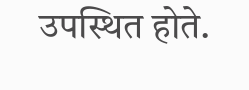उपस्थित होते.